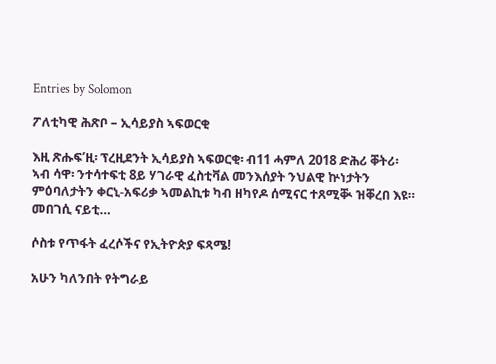Entries by Solomon

ፖለቲካዊ ሕጽቦ – ኢሳይያስ ኣፍወርቂ

እዚ ጽሑፍ’ዚ፡ ፕረዚደንት ኢሳይያስ ኣፍወርቂ፡ ብ11 ሓምለ 2018 ድሕሪ ቐትሪ፡ ኣብ ሳዋ፡ ንተሳተፍቲ 8ይ ሃገራዊ ፈስቲቫል መንእሰያት ንህልዊ ኵነታትን ምዕባለታትን ቀርኒ-አፍሪቃ ኣመልኪቱ ካብ ዘካየዶ ሰሚናር ተጸሚቚ ዝቐረበ እዩ። መበገሲ ናይቲ…

ሶስቱ የጥፋት ፈረሶችና የኢትዮጵያ ፍጻሜ!

አሁን ካለንበት የትግራይ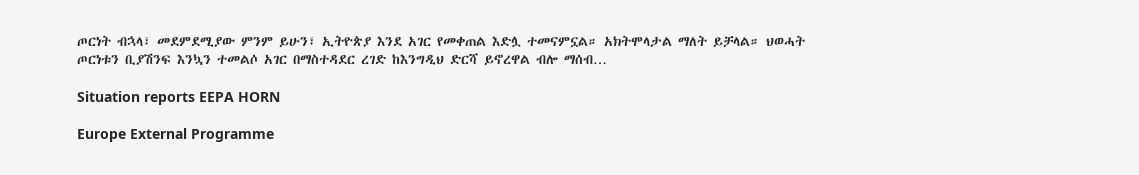ጦርነት ብኋላ፣ መደምደሚያው ምንም ይሁን፣ ኢትዮጵያ እንደ አገር የመቀጠል እድሏ ተመናምኗል። አክትሞላታል ማለት ይቻላል። ህወሓት ጦርነቱን ቢያሽንፍ እንኳን ተመልሶ አገር በማስተዳደር ረገድ ከእንግዲህ ድርሻ ይኖረዋል ብሎ ማሰብ…

Situation reports EEPA HORN

Europe External Programme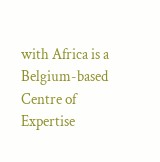with Africa is a Belgium-based Centre of Expertise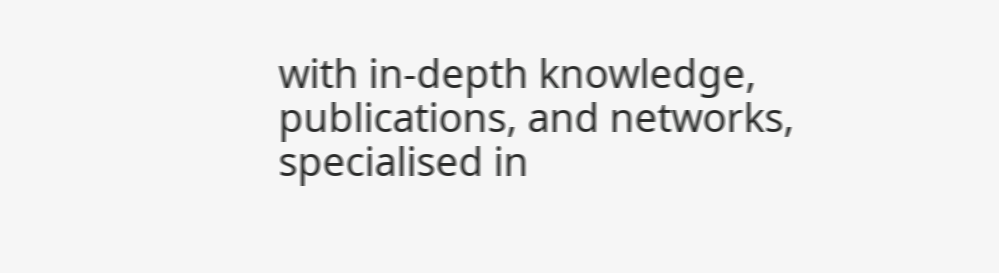with in-depth knowledge, publications, and networks, specialised in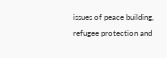issues of peace building, refugee protection and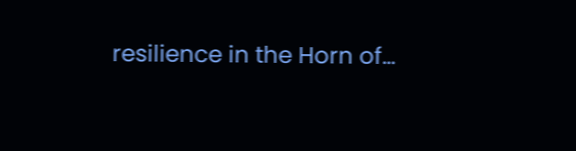resilience in the Horn of…